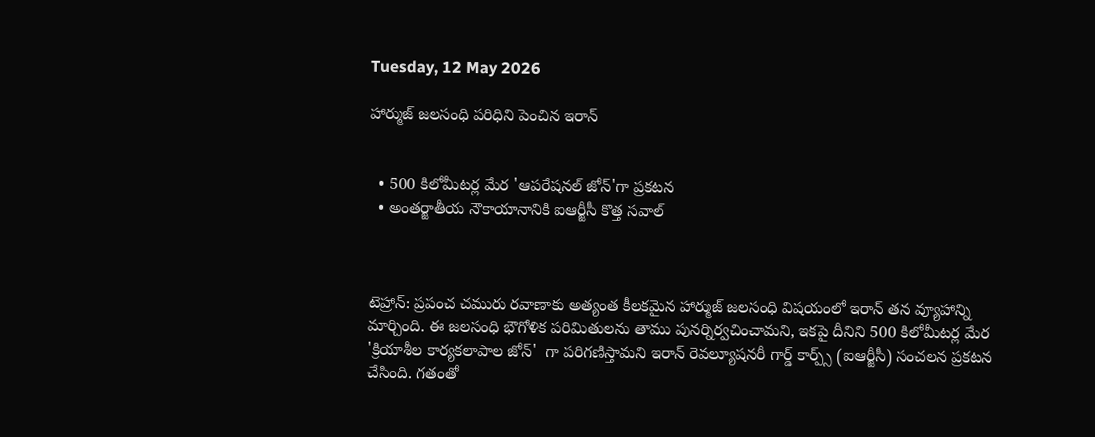Tuesday, 12 May 2026

హార్ముజ్ జలసంధి పరిధిని పెంచిన ఇరాన్


  • 500 కిలోమీటర్ల మేర 'ఆపరేషనల్ జోన్'గా ప్రకటన
  • అంతర్జాతీయ నౌకాయానానికి ఐఆర్జీసీ కొత్త సవాల్



టెహ్రాన్‌: ప్రపంచ చమురు రవాణాకు అత్యంత కీలకమైన హార్ముజ్ జలసంధి విషయంలో ఇరాన్ తన వ్యూహాన్ని మార్చింది. ఈ జలసంధి భౌగోళిక పరిమితులను తాము పునర్నిర్వచించామని, ఇకపై దీనిని 500 కిలోమీటర్ల మేర 'క్రియాశీల కార్యకలాపాల జోన్'  గా పరిగణిస్తామని ఇరాన్ రెవల్యూషనరీ గార్డ్ కార్ప్స్ (ఐఆర్జీసీ) సంచలన ప్రకటన చేసింది. గతంతో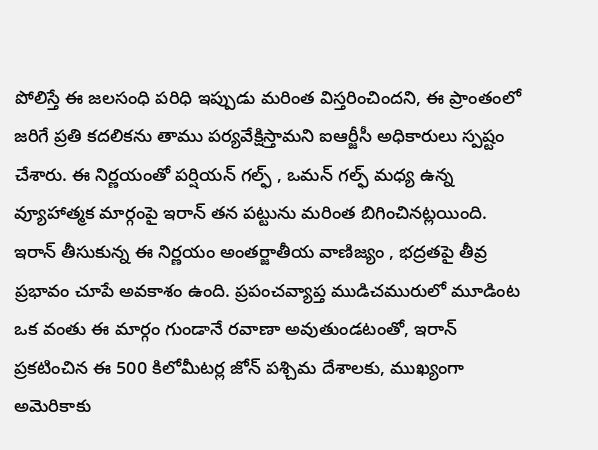పోలిస్తే ఈ జలసంధి పరిధి ఇప్పుడు మరింత విస్తరించిందని, ఈ ప్రాంతంలో జరిగే ప్రతి కదలికను తాము పర్యవేక్షిస్తామని ఐఆర్జీసీ అధికారులు స్పష్టం చేశారు. ఈ నిర్ణయంతో పర్షియన్ గల్ఫ్ , ఒమన్ గల్ఫ్ మధ్య ఉన్న వ్యూహాత్మక మార్గంపై ఇరాన్ తన పట్టును మరింత బిగించినట్లయింది. ఇరాన్ తీసుకున్న ఈ నిర్ణయం అంతర్జాతీయ వాణిజ్యం , భద్రతపై తీవ్ర ప్రభావం చూపే అవకాశం ఉంది. ప్రపంచవ్యాప్త ముడిచమురులో మూడింట ఒక వంతు ఈ మార్గం గుండానే రవాణా అవుతుండటంతో, ఇరాన్ ప్రకటించిన ఈ 500 కిలోమీటర్ల జోన్ పశ్చిమ దేశాలకు, ముఖ్యంగా అమెరికాకు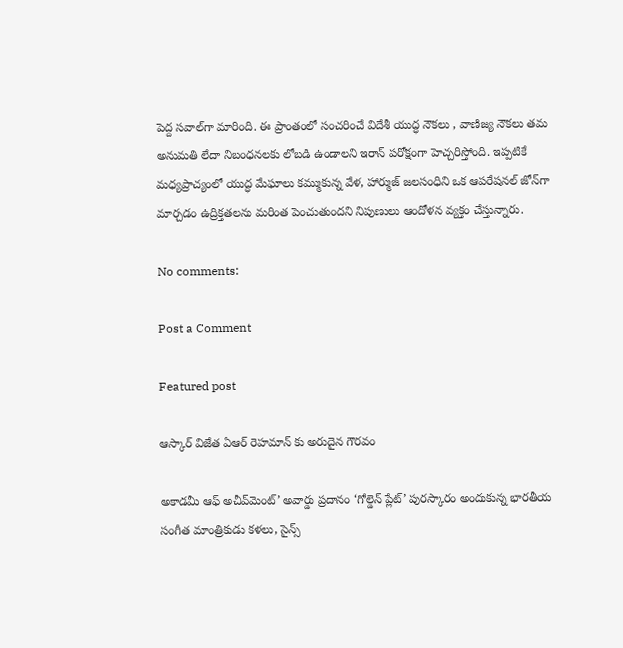పెద్ద సవాల్‌గా మారింది. ఈ ప్రాంతంలో సంచరించే విదేశీ యుద్ధ నౌకలు , వాణిజ్య నౌకలు తమ అనుమతి లేదా నిబంధనలకు లోబడి ఉండాలని ఇరాన్ పరోక్షంగా హెచ్చరిస్తోంది. ఇప్పటికే మధ్యప్రాచ్యంలో యుద్ధ మేఘాలు కమ్ముకున్న వేళ, హార్ముజ్ జలసంధిని ఒక ఆపరేషనల్ జోన్‌గా మార్చడం ఉద్రిక్తతలను మరింత పెంచుతుందని నిపుణులు ఆందోళన వ్యక్తం చేస్తున్నారు.

No comments:

Post a Comment

Featured post

ఆస్కార్ విజేత ఏఆర్ రెహమాన్‌ కు అరుదైన గౌరవం

అకాడమీ ఆఫ్ అచీవ్‌మెంట్’ అవార్డు ప్రదానం ‘గోల్డెన్ ప్లేట్’ పురస్కారం అందుకున్న భారతీయ సంగీత మాంత్రికుడు కళలు, సైన్స్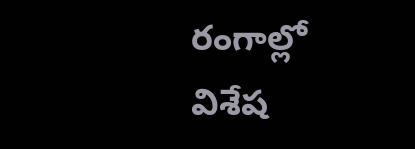రంగాల్లో విశేష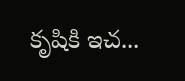కృషికి ఇచ...